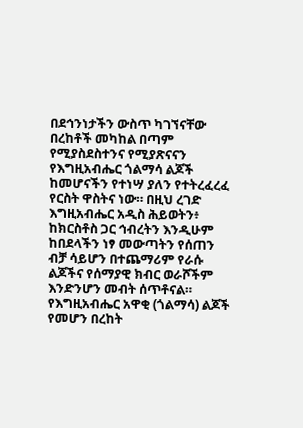በደኅንነታችን ውስጥ ካገኘናቸው በረከቶች መካከል በጣም የሚያስደስተንና የሚያጽናናን የእግዚአብሔር ጎልማሳ ልጆች ከመሆናችን የተነሣ ያለን የተትረፈረፈ የርስት ዋስትና ነው። በዚህ ረገድ እግዚአብሔር አዲስ ሕይወትን፥ ከክርስቶስ ጋር ኅብረትን እንዲሁም ከበደላችን ነፃ መውጣትን የሰጠን ብቻ ሳይሆን በተጨማሪም የራሱ ልጆችና የሰማያዊ ክብር ወራሾችም እንድንሆን መብት ሰጥቶናል። የእግዚአብሔር አዋቂ (ጎልማሳ) ልጆች የመሆን በረከት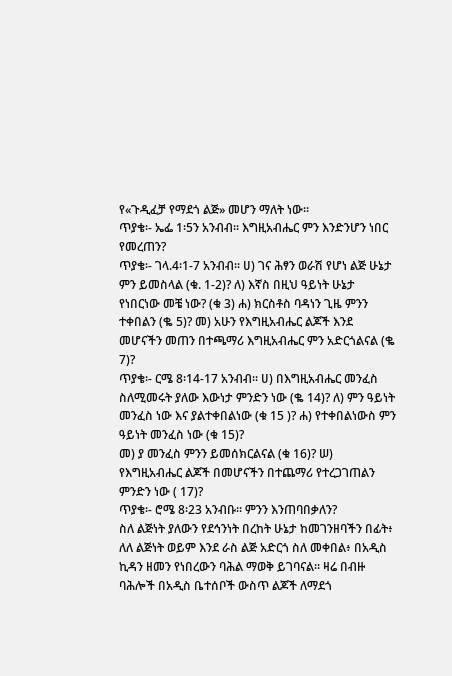የ«ጉዲፈቻ የማደጎ ልጅ» መሆን ማለት ነው።
ጥያቄ፡- ኤፌ 1፡5ን አንብብ፡፡ እግዚአብሔር ምን እንድንሆን ነበር የመረጠን?
ጥያቄ፡- ገላ.4፡1-7 አንብብ፡፡ ሀ) ገና ሕፃን ወራሽ የሆነ ልጅ ሁኔታ ምን ይመስላል (ቁ. 1-2)? ለ) እኛስ በዚህ ዓይነት ሁኔታ የነበርነው መቼ ነው? (ቁ 3) ሐ) ክርስቶስ ባዳነን ጊዜ ምንን ተቀበልን (ቈ 5)? መ) አሁን የእግዚአብሔር ልጆች እንደ መሆናችን መጠን በተጫማሪ እግዚአብሔር ምን አድርጎልናል (ቈ 7)?
ጥያቄ፡- ርሜ 8፡14-17 አንብብ። ሀ) በእግዚአብሔር መንፈስ ስለሚመሩት ያለው እውነታ ምንድን ነው (ቈ 14)? ለ) ምን ዓይነት መንፈስ ነው እና ያልተቀበልነው (ቁ 15 )? ሐ) የተቀበልነውስ ምን ዓይነት መንፈስ ነው (ቁ 15)?
መ) ያ መንፈስ ምንን ይመሰክርልናል (ቁ 16)? ሠ) የእግዚአብሔር ልጆች በመሆናችን በተጨማሪ የተረጋገጠልን ምንድን ነው ( 17)?
ጥያቄ፡- ሮሜ 8፡23 አንብቡ። ምንን እንጠባበቃለን?
ስለ ልጅነት ያለውን የደኅንነት በረከት ሁኔታ ከመገንዘባችን በፊት፥ ለለ ልጅነት ወይም እንደ ራስ ልጅ አድርጎ ስለ መቀበል፥ በአዲስ ኪዳን ዘመን የነበረውን ባሕል ማወቅ ይገባናል። ዛሬ በብዙ ባሕሎች በአዲስ ቤተሰቦች ውስጥ ልጆች ለማደጎ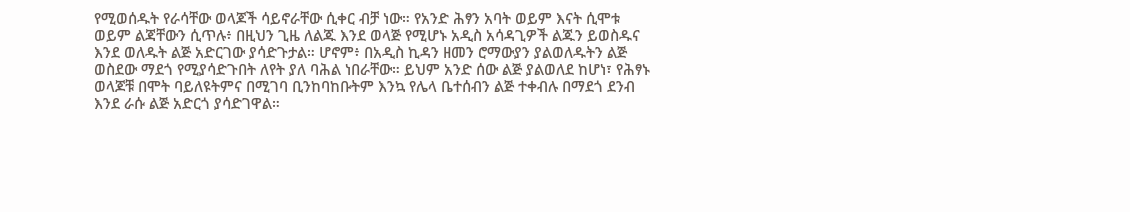የሚወሰዱት የራሳቸው ወላጆች ሳይኖራቸው ሲቀር ብቻ ነው። የአንድ ሕፃን አባት ወይም እናት ሲሞቱ ወይም ልጃቸውን ሲጥሉ፥ በዚህን ጊዜ ለልጁ እንደ ወላጅ የሚሆኑ አዲስ አሳዳጊዎች ልጁን ይወስዱና እንደ ወለዱት ልጅ አድርገው ያሳድጉታል። ሆኖም፥ በአዲስ ኪዳን ዘመን ሮማውያን ያልወለዱትን ልጅ ወስደው ማደጎ የሚያሳድጉበት ለየት ያለ ባሕል ነበራቸው። ይህም አንድ ሰው ልጅ ያልወለደ ከሆነ፣ የሕፃኑ ወላጆቹ በሞት ባይለዩትምና በሚገባ ቢንከባከቡትም እንኳ የሌላ ቤተሰብን ልጅ ተቀብሉ በማደጎ ደንብ እንደ ራሱ ልጅ አድርጎ ያሳድገዋል።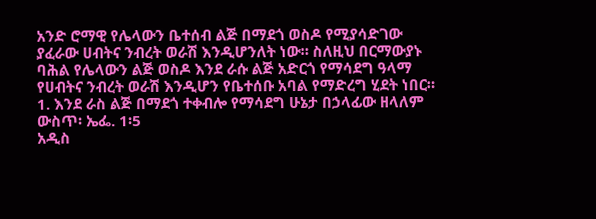አንድ ሮማዊ የሌላውን ቤተሰብ ልጅ በማደጎ ወስዶ የሚያሳድገው ያፈራው ሀብትና ንብረት ወራሽ እንዲሆንለት ነው። ስለዚህ በርማውያኑ ባሕል የሌላውን ልጅ ወስዶ እንደ ራሱ ልጅ አድርጎ የማሳደግ ዓላማ የሀብትና ንብረት ወራሽ እንዲሆን የቤተሰቡ አባል የማድረግ ሂደት ነበር።
1. እንደ ራስ ልጅ በማደጎ ተቀብሎ የማሳደግ ሁኔታ በኃላፊው ዘላለም ውስጥ፡ ኤፌ. 1፡5
አዲስ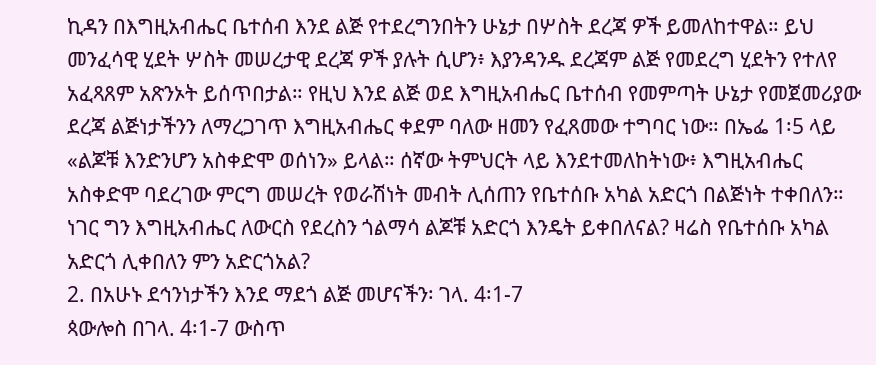ኪዳን በእግዚአብሔር ቤተሰብ እንደ ልጅ የተደረግንበትን ሁኔታ በሦስት ደረጃ ዎች ይመለከተዋል። ይህ መንፈሳዊ ሂደት ሦስት መሠረታዊ ደረጃ ዎች ያሉት ሲሆን፥ እያንዳንዱ ደረጃም ልጅ የመደረግ ሂደትን የተለየ አፈጻጸም አጽንኦት ይሰጥበታል። የዚህ እንደ ልጅ ወደ እግዚአብሔር ቤተሰብ የመምጣት ሁኔታ የመጀመሪያው ደረጃ ልጅነታችንን ለማረጋገጥ እግዚአብሔር ቀደም ባለው ዘመን የፈጸመው ተግባር ነው። በኤፌ 1፡5 ላይ «ልጆቹ እንድንሆን አስቀድሞ ወሰነን» ይላል። ሰኛው ትምህርት ላይ እንደተመለከትነው፥ እግዚአብሔር አስቀድሞ ባደረገው ምርግ መሠረት የወራሽነት መብት ሊሰጠን የቤተሰቡ አካል አድርጎ በልጅነት ተቀበለን። ነገር ግን እግዚአብሔር ለውርስ የደረስን ጎልማሳ ልጆቹ አድርጎ እንዴት ይቀበለናል? ዛሬስ የቤተሰቡ አካል አድርጎ ሊቀበለን ምን አድርጎአል?
2. በአሁኑ ደኅንነታችን እንደ ማደጎ ልጅ መሆናችን፡ ገላ. 4፡1-7
ጳውሎስ በገላ. 4፡1-7 ውስጥ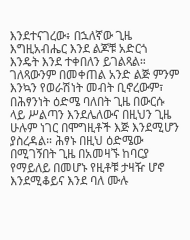እንደተናገረው፥ በኋለኛው ጊዜ እግዚአብሔር እንደ ልጆቹ አድርጎ እንዴት እንደ ተቀበለን ይገልጻል። ገለጻውንም በመቀጠል አንድ ልጅ ምንም እንኳን የወራሽነት መብት ቢኖረውም፣ በሕፃንነት ዕድሜ ባለበት ጊዜ በውርሱ ላይ ሥልጣን እንደሌለውና በዚህን ጊዜ ሁሉም ነገር በሞግዚቶች እጅ እንደሚሆን ያስረዳል። ሕፃኑ በዚህ ዕድሜው በሚገኝበት ጊዜ በአመዛኙ ከባርያ የማይለይ በመሆኑ የዚቶቹ ታዛዥ ሆኖ እንደሚቆይና እንደ ባለ ሙሉ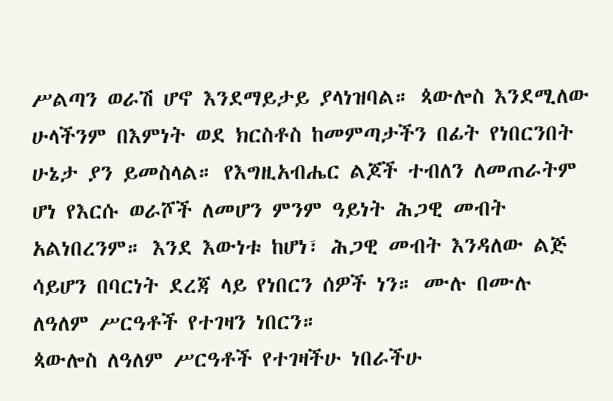ሥልጣን ወራሽ ሆኖ እንደማይታይ ያላነዝባል። ጳውሎስ እንደሚለው ሁላችንም በእምነት ወደ ክርስቶስ ከመምጣታችን በፊት የነበርንበት ሁኔታ ያን ይመስላል። የእግዚአብሔር ልጆች ተብለን ለመጠራትም ሆነ የእርሱ ወራሾች ለመሆን ምንም ዓይነት ሕጋዊ መብት አልነበረንም። እንደ እውነቱ ከሆነ፣ ሕጋዊ መብት እንዳለው ልጅ ሳይሆን በባርነት ደረጃ ላይ የነበርን ሰዎች ነን። ሙሉ በሙሉ ለዓለም ሥርዓቶች የተገዛን ነበርን።
ጳውሎስ ለዓለም ሥርዓቶች የተገዛችሁ ነበራችሁ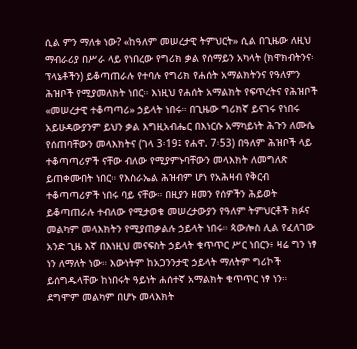ሲል ምን ማለቱ ነው? «ከዓለም መሠረታዊ ትምህርት» ሲል በጊዜው ለዚህ ማብራሪያ በሥራ ላይ የነበረው የግሪክ ቃል የሰማይን አካላት (ክዋክብትንና፡ ፕላኔቶችን) ይቆጣጠራሉ የተባሉ የግሪክ የሐሰት አማልክትንና የዓለምን ሕዝቦች የሚያመለክት ነበር። እነዚህ የሐሰት አማልክት የፍጥረትና የሕዝቦች «መሠረታዊ ተቆጣጣሪ» ኃይላት ነበሩ። በጊዜው ግሪክኛ ይናገሩ የነበሩ አይሁዳውያንም ይህን ቃል እግዚአብሔር በእነርሱ አማካይነት ሕጉን ለሙሴ የሰጠባቸውን መላእክትና (ገላ 3፡19፤ የሐዋ. 7፡53) በዓለም ሕዝቦች ላይ ተቆጣጣሪዎች ናቸው ብለው የሚያምኑባቸውን መላእክት ለመግለጽ ይጠቀሙበት ነበር። የእስራኤል ሕዝብም ሆነ የአሕዛብ የቅርብ ተቆጣጣሪዎች ነበሩ ባይ ናቸው። በዚያን ዘመን የሰዎችን ሕይወት ይቆጣጠራሉ ተብለው የሚታወቁ መሠረታውያን የዓለም ትምህርቶች ክፉና መልካም መላእክትን የሚያጠቃልሉ ኃይላት ነበሩ። ጳውሎስ ሊል የፈለገው አንድ ጊዜ እኛ በእነዚህ መናፍስት ኃይላት ቁጥጥር ሥር ነበርን፥ ዛሬ ግን ነፃ ነን ለማለት ነው። እውነትም ከአጋንንታዊ ኃይላት ማለትም ግሪኮች ይሰግዱላቸው ከነበሩት ዓይነት ሐሰተኛ አማልክት ቁጥጥር ነፃ ነን። ደግሞም መልካም በሆኑ መላእክት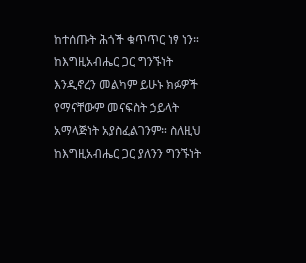ከተሰጡት ሕጎች ቁጥጥር ነፃ ነን። ከእግዚአብሔር ጋር ግንኙነት እንዲኖረን መልካም ይሁኑ ክፉዎች የማናቸውም መናፍስት ኃይላት አማላጅነት አያስፈልገንም። ስለዚህ ከእግዚአብሔር ጋር ያለንን ግንኙነት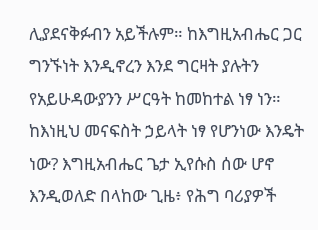ሊያደናቅፉብን አይችሉም። ከእግዚአብሔር ጋር ግንኙነት እንዲኖረን እንደ ግርዛት ያሉትን የአይሁዳውያንን ሥርዓት ከመከተል ነፃ ነን።
ከእነዚህ መናፍስት ኃይላት ነፃ የሆንነው እንዴት ነው? እግዚአብሔር ጌታ ኢየሱስ ሰው ሆኖ እንዲወለድ በላከው ጊዜ፥ የሕግ ባሪያዎች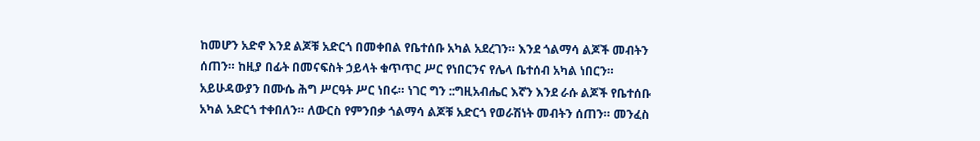ከመሆን አድኖ እንደ ልጆቹ አድርጎ በመቀበል የቤተሰቡ አካል አደረገን። እንደ ጎልማሳ ልጆች መብትን ሰጠን። ከዚያ በፊት በመናፍስት ኃይላት ቁጥጥር ሥር የነበርንና የሌላ ቤተሰብ አካል ነበርን። አይሁዳውያን በሙሴ ሕግ ሥርዓት ሥር ነበሩ። ነገር ግን ::ግዚአብሔር እኛን እንደ ራሱ ልጆች የቤተሰቡ አካል አድርጎ ተቀበለን። ለውርስ የምንበቃ ጎልማሳ ልጆቹ አድርጎ የወራሽነት መብትን ሰጠን። መንፈስ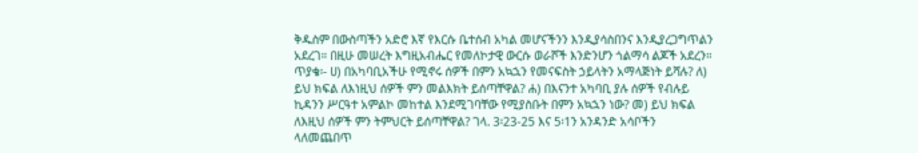ቅዱስም በውስጣችን አድሮ እኛ የእርሱ ቤተሰብ አካል መሆናችንን እንዲያሳስበንና እንዲያረጋግጥልን አደረገ። በዚሁ መሠረት እግዚአብሔር የመለኮታዊ ውርሱ ወራሾች እንድንሆን ጎልማሳ ልጆች አደረን።
ጥያቄ፡- ሀ) በአካባቢአችሁ የሚኖሩ ሰዎች በምን አኳኋን የመናፍስት ኃይላትን አማላጅነት ይሻሉ? ለ) ይህ ክፍል ለእነዚህ ሰዎች ምን መልእክት ይሰጣቸዋል? ሐ) በእናንተ አካባቢ ያሉ ሰዎች የብሉይ ኪዳንን ሥርዓተ አምልኮ መከተል እንደሚገባቸው የሚያስቡት በምን አኳኋን ነው? መ) ይህ ክፍል ለእዚህ ሰዎች ምን ትምህርት ይሰጣቸዋል? ገላ. 3፡23-25 እና 5፡1ን አንዳንድ አሳቦችን ላለመጨበጥ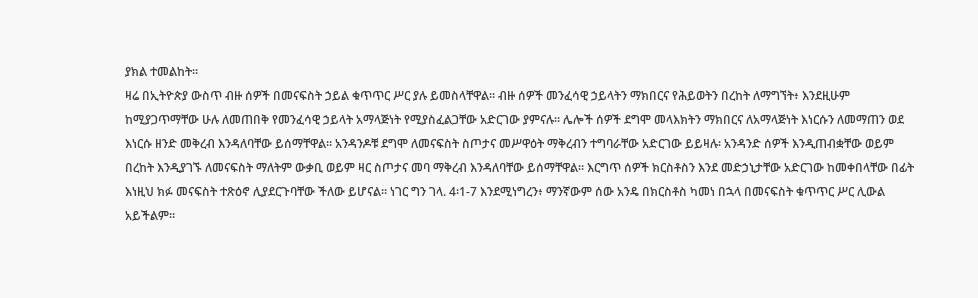ያክል ተመልከት።
ዛሬ በኢትዮጵያ ውስጥ ብዙ ሰዎች በመናፍስት ኃይል ቁጥጥር ሥር ያሉ ይመስላቸዋል። ብዙ ሰዎች መንፈሳዊ ኃይላትን ማክበርና የሕይወትን በረከት ለማግኘት፥ እንደዚሁም ከሚያጋጥማቸው ሁሉ ለመጠበቅ የመንፈሳዊ ኃይላት አማላጅነት የሚያስፈልጋቸው አድርገው ያምናሉ። ሌሎች ሰዎች ደግሞ መላእክትን ማክበርና ለአማላጅነት እነርሱን ለመማጠን ወደ እነርሱ ዘንድ መቅረብ እንዳለባቸው ይሰማቸዋል። አንዳንዶቹ ደግሞ ለመናፍስት ስጦታና መሥዋዕት ማቅረብን ተግባራቸው አድርገው ይይዛሉ፡ አንዳንድ ሰዎች እንዲጠብቋቸው ወይም በረከት እንዲያገኙ ለመናፍስት ማለትም ውቃቢ ወይም ዛር ስጦታና መባ ማቅረብ እንዳለባቸው ይሰማቸዋል። እርግጥ ሰዎች ክርስቶስን እንደ መድኃኒታቸው አድርገው ከመቀበላቸው በፊት እነዚህ ክፉ መናፍስት ተጽዕኖ ሊያደርጉባቸው ችለው ይሆናል። ነገር ግን ገላ. 4፡1-7 እንደሚነግረን፥ ማንኛውም ሰው አንዴ በክርስቶስ ካመነ በኋላ በመናፍስት ቁጥጥር ሥር ሊውል አይችልም።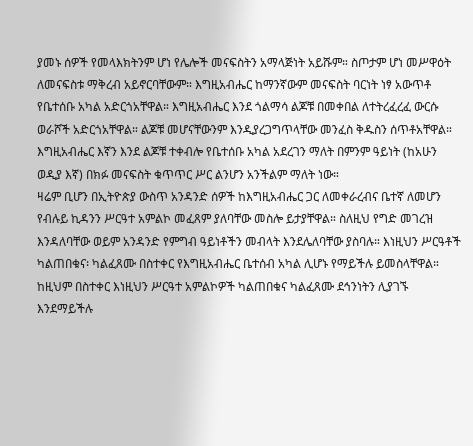ያመኑ ሰዎች የመላእክትንም ሆነ የሌሎች መናፍስትን አማላጅነት አይሹም። ስጦታም ሆነ መሥዋዕት ለመናፍስቱ ማቅረብ አይኖርባቸውም። እግዚአብሔር ከማንኛውም መናፍስት ባርነት ነፃ አውጥቶ የቤተሰቡ አካል አድርጎአቸዋል። እግዚአብሔር እንደ ጎልማሳ ልጆቹ በመቀበል ለተትረፈረፈ ውርሱ ወራሾች አድርጎአቸዋል። ልጆቹ መሆናቸውንም እንዲያረጋግጥላቸው መንፈስ ቅዱስን ሰጥቶአቸዋል። እግዚአብሔር እኛን እንደ ልጆቹ ተቀብሎ የቤተሰቡ አካል አደረገን ማለት በምንም ዓይነት (ከአሁን ወዲያ እኛ) በክፉ መናፍስት ቁጥጥር ሥር ልንሆን አንችልም ማለት ነው።
ዛሬም ቢሆን በኢትዮጵያ ውስጥ አንዳንድ ሰዎች ከእግዚአብሔር ጋር ለመቀራረብና ቤተኛ ለመሆን የብሉይ ኪዳንን ሥርዓተ አምልኮ መፈጸም ያለባቸው መስሎ ይታያቸዋል። ስለዚህ የግድ መገረዝ እንዳለባቸው ወይም አንዳንድ የምግብ ዓይነቶችን መብላት እንደሌለባቸው ያስባሉ። እነዚህን ሥርዓቶች ካልጠበቁና፡ ካልፈጸሙ በስተቀር የእግዚአብሔር ቤተሰብ አካል ሊሆኑ የማይችሉ ይመስላቸዋል። ከዚህም በስተቀር እነዚህን ሥርዓተ አምልኮዎች ካልጠበቁና ካልፈጸሙ ደኅንነትን ሊያገኙ እንደማይችሉ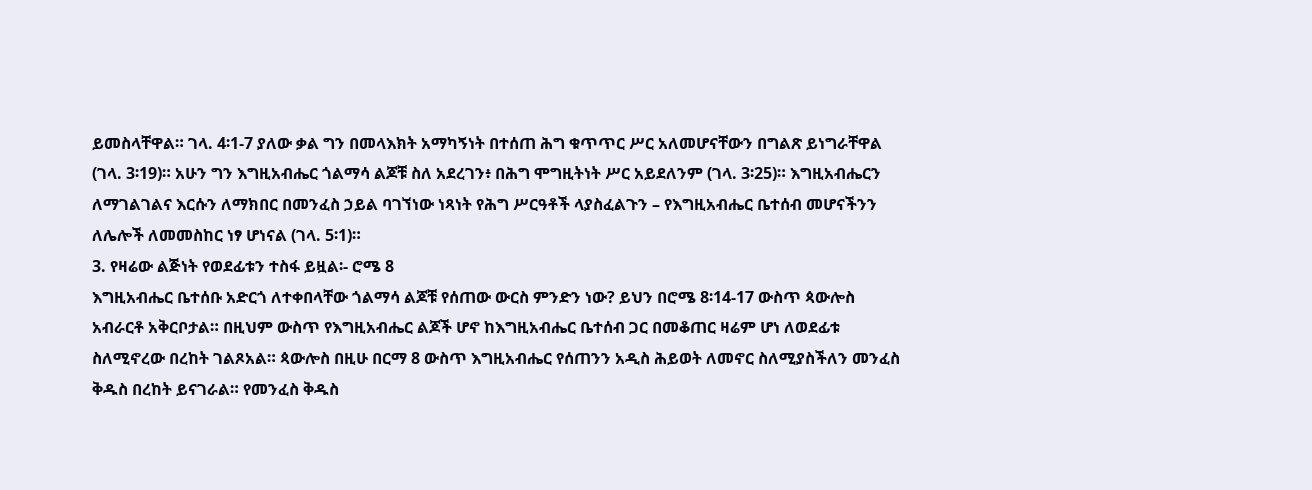ይመስላቸዋል። ገላ. 4፡1-7 ያለው ቃል ግን በመላእክት አማካኝነት በተሰጠ ሕግ ቁጥጥር ሥር አለመሆናቸውን በግልጽ ይነግራቸዋል (ገላ. 3፡19)። አሁን ግን እግዚአብሔር ጎልማሳ ልጆቹ ስለ አደረገን፥ በሕግ ሞግዚትነት ሥር አይደለንም (ገላ. 3፡25)። እግዚአብሔርን ለማገልገልና እርሱን ለማክበር በመንፈስ ኃይል ባገኘነው ነጻነት የሕግ ሥርዓቶች ላያስፈልጉን – የእግዚአብሔር ቤተሰብ መሆናችንን ለሌሎች ለመመስከር ነፃ ሆነናል (ገላ. 5፡1)።
3. የዛሬው ልጅነት የወደፊቱን ተስፋ ይዟል፡- ሮሜ 8
እግዚአብሔር ቤተሰቡ አድርጎ ለተቀበላቸው ጎልማሳ ልጆቹ የሰጠው ውርስ ምንድን ነው? ይህን በሮሜ 8፡14-17 ውስጥ ጳውሎስ አብራርቶ አቅርቦታል። በዚህም ውስጥ የእግዚአብሔር ልጆች ሆኖ ከእግዚአብሔር ቤተሰብ ጋር በመቆጠር ዛሬም ሆነ ለወደፊቱ ስለሚኖረው በረከት ገልጾአል። ጳውሎስ በዚሁ በርማ 8 ውስጥ እግዚአብሔር የሰጠንን አዲስ ሕይወት ለመኖር ስለሚያስችለን መንፈስ ቅዱስ በረከት ይናገራል። የመንፈስ ቅዱስ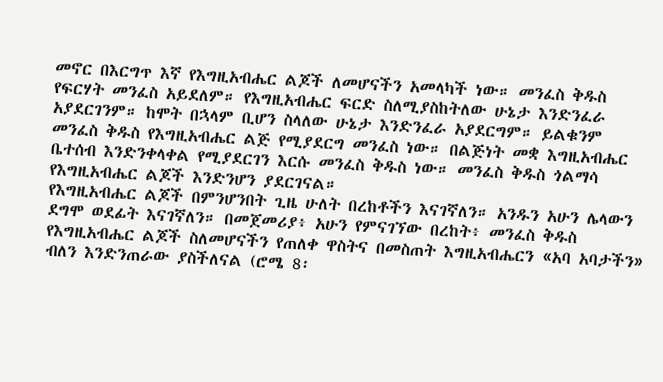መኖር በእርግጥ እኛ የእግዚአብሔር ልጆች ለመሆናችን አመላካች ነው። መንፈስ ቅዱስ የፍርሃት መንፈስ አይደለም። የእግዚአብሔር ፍርድ ስለሚያስከትለው ሁኔታ እንድንፈራ አያደርገንም። ከሞት በኋላም ቢሆን ስላለው ሁኔታ እንድንፈራ አያደርግም። ይልቁንም መንፈስ ቅዱስ የእግዚአብሔር ልጅ የሚያደርግ መንፈስ ነው። በልጅነት መቋ እግዚአብሔር ቤተሰብ እንድንቀላቀል የሚያደርገን እርሱ መንፈስ ቅዱስ ነው። መንፈስ ቅዱስ ጎልማሳ የእግዚአብሔር ልጆች እንድንሆን ያደርገናል።
የእግዚአብሔር ልጆች በምንሆንበት ጊዜ ሁለት በረከቶችን እናገኛለን። አንዱን አሁን ሌላውን ደግሞ ወደፊት እናገኛለን። በመጀመሪያ፥ አሁን የምናገኘው በረከት፥ መንፈስ ቅዱስ የእግዚአብሔር ልጆች ስለመሆናችን የጠለቀ ዋስትና በመስጠት እግዚአብሔርን «አባ አባታችን» ብለን እንድንጠራው ያስችለናል (ሮሜ 8፡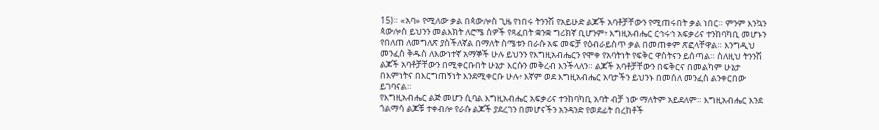15)። «አባ» የሚለው ቃል በጳውሎስ ጊዜ የነበሩ ትንንሽ የአይሁድ ልጆች አባቶቻቸውን የሚጠሩበት ቃል ነበር። ምንም እንኳን ጳውሎስ ይህንን መልእክት ለሮሜ ሰዎች የጻፈበት ቋንቋ ግሪክኛ ቢሆንም፥ እግዚአብሔር ርኅሩኅ አፍቃሪና ተንከባካቢ መሆኑን የበለጠ ለመግለጽ ያስችለኛል በማለት ስሜቱን በራሱ አፍ መፍቻ የዕብራይስጥ ቃል በመጠቀም ጽፎላቸዋል። እንግዲህ መንፈስ ቅዱስ ለእውነተኛ አማኞች ሁሉ ይህንን የእግዚአብሔርን የሞቀ የአባትነት የፍቅር ዋስትናን ይሰጣል። ስለዚህ ትንንሽ ልጆች አባቶቻቸውን በሚቀርቡበት ሁኔታ እርሱን መቅረብ እንችላለን። ልጆች አባቶቻቸውን በፍቅርና በመልካም ሁኔታ በእምነትና በእርግጠኝነት እንደሚቀርቡ ሁሉ፥ እኛም ወደ እግዚአብሔር አባታችን ይህንኑ በመሰለ መንፈስ ልንቀርበው ይገባናል።
የእግዚአብሔር ልጅ መሆን ሲባል እግዚአብሔር አፍቃሪና ተንከባካቢ አባት ብቻ ነው ማለትም አይደለም። እግዚአብሔር እንደ ጎልማሳ ልጆቹ ተቀብሎ የራሱ ልጆች ያደረገን በመሆናችን አንዳንድ የወደፊት በረከቶች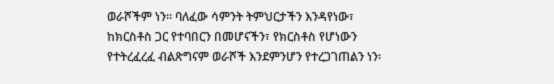ወራሾችም ነን። ባለፈው ሳምንት ትምህርታችን እንዳየነው፣ ከክርስቶስ ጋር የተባበርን በመሆናችን፣ የክርስቶስ የሆነውን የተትረፈረፈ ብልጽግናም ወራሾች እንደምንሆን የተረጋገጠልን ነን፡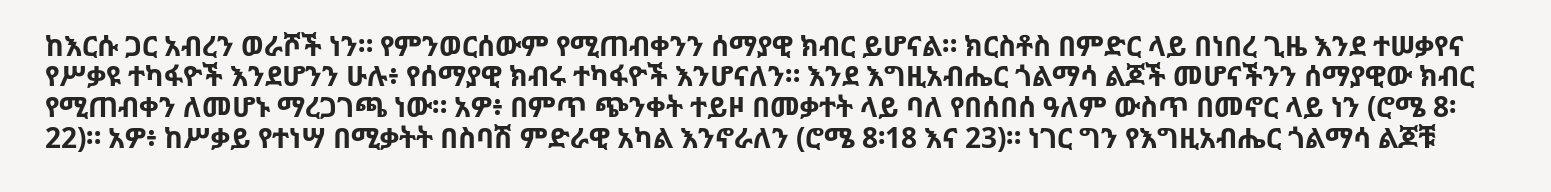ከእርሱ ጋር አብረን ወራሾች ነን። የምንወርሰውም የሚጠብቀንን ሰማያዊ ክብር ይሆናል። ክርስቶስ በምድር ላይ በነበረ ጊዜ እንደ ተሠቃየና የሥቃዩ ተካፋዮች እንደሆንን ሁሉ፥ የሰማያዊ ክብሩ ተካፋዮች እንሆናለን። እንደ እግዚአብሔር ጎልማሳ ልጆች መሆናችንን ሰማያዊው ክብር የሚጠብቀን ለመሆኑ ማረጋገጫ ነው። አዎ፥ በምጥ ጭንቀት ተይዞ በመቃተት ላይ ባለ የበሰበሰ ዓለም ውስጥ በመኖር ላይ ነን (ሮሜ 8፡22)። አዎ፥ ከሥቃይ የተነሣ በሚቃትት በስባሽ ምድራዊ አካል እንኖራለን (ሮሜ 8፡18 እና 23)። ነገር ግን የእግዚአብሔር ጎልማሳ ልጆቹ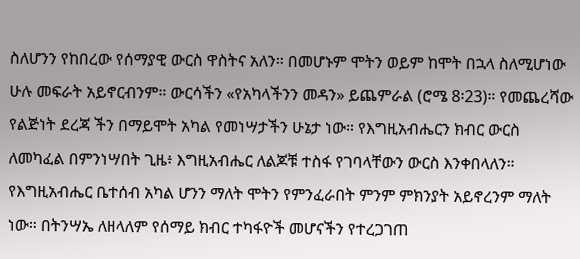ስለሆንን የከበረው የሰማያዊ ውርስ ዋስትና አለን። በመሆኑም ሞትን ወይም ከሞት በኋላ ስለሚሆነው ሁሉ መፍራት አይኖርብንም። ውርሳችን «የአካላችንን መዳን» ይጨምራል (ሮሜ 8፡23)። የመጨረሻው የልጅነት ደረጃ ችን በማይሞት አካል የመነሣታችን ሁኔታ ነው። የእግዚአብሔርን ክብር ውርስ ለመካፈል በምንነሣበት ጊዜ፥ እግዚአብሔር ለልጆቹ ተስፋ የገባላቸውን ውርስ እንቀበላለን። የእግዚአብሔር ቤተሰብ አካል ሆንን ማለት ሞትን የምንፈራበት ምንም ምክንያት አይኖረንም ማለት ነው። በትንሣኤ ለዘላለም የሰማይ ክብር ተካፋዮች መሆናችን የተረጋገጠ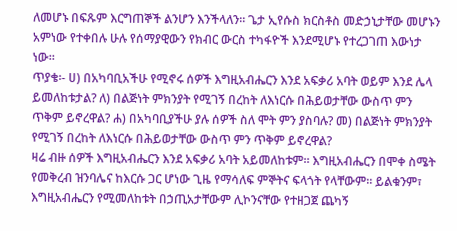ለመሆኑ በፍጹም እርግጠኞች ልንሆን እንችላለን። ጌታ ኢየሱስ ክርስቶስ መድኃኒታቸው መሆኑን አምነው የተቀበሉ ሁሉ የሰማያዊውን የክብር ውርስ ተካፋዮች እንደሚሆኑ የተረጋገጠ እውነታ ነው።
ጥያቄ፡- ሀ) በአካባቢአችሁ የሚኖሩ ሰዎች እግዚአብሔርን እንደ አፍቃሪ አባት ወይም እንደ ሌላ ይመለከቱታል? ለ) በልጅነት ምክንያት የሚገኝ በረከት ለእነርሱ በሕይወታቸው ውስጥ ምን ጥቅም ይኖረዋል? ሐ) በአካባቢያችሁ ያሉ ሰዎች ስለ ሞት ምን ያስባሉ? መ) በልጅነት ምክንያት የሚገኝ በረከት ለእነርሱ በሕይወታቸው ውስጥ ምን ጥቅም ይኖረዋል?
ዛሬ ብዙ ሰዎች እግዚአብሔርን እንደ አፍቃሪ አባት አይመለከቱም። እግዚአብሔርን በሞቀ ስሜት የመቅረብ ዝንባሌና ከእርሱ ጋር ሆነው ጊዜ የማሳለፍ ምኞትና ፍላጎት የላቸውም። ይልቁንም፣ እግዚአብሔርን የሚመለከቱት በኃጢአታቸውም ሊኮንናቸው የተዘጋጀ ጨካኝ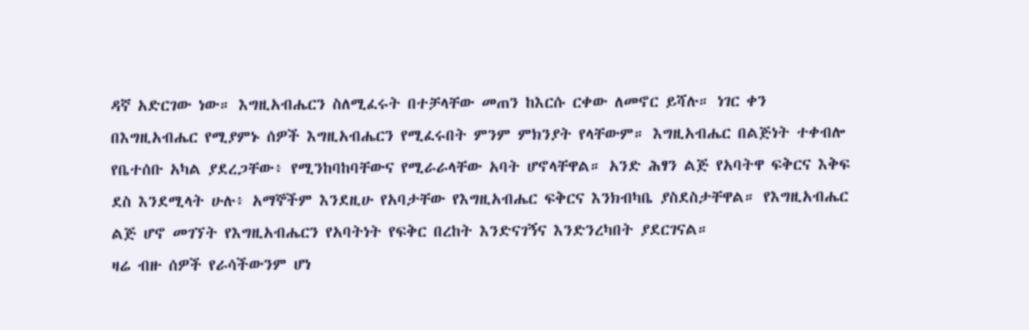ዳኛ አድርገው ነው። እግዚአብሔርን ስለሚፈሩት በተቻላቸው መጠን ከእርሱ ርቀው ለመኖር ይሻሉ። ነገር ቀን በእግዚአብሔር የሚያምኑ ሰዎች እግዚአብሔርን የሚፈሩበት ምንም ምክንያት የላቸውም። እግዚአብሔር በልጅነት ተቀብሎ የቤተሰቡ አካል ያደረጋቸው፥ የሚንከባከባቸውና የሚራራላቸው አባት ሆኖላቸዋል። አንድ ሕፃን ልጅ የአባትዋ ፍቅርና እቅፍ ደስ እንደሚላት ሁሉ፥ አማኞችም እንደዚሁ የአባታቸው የእግዚአብሔር ፍቅርና እንክብካቤ ያስደስታቸዋል። የእግዚአብሔር ልጅ ሆኖ መገኘት የእግዚአብሔርን የአባትነት የፍቅር በረከት እንድናገኝና እንድንረካበት ያደርገናል።
ዛሬ ብዙ ሰዎች የራሳችውንም ሆነ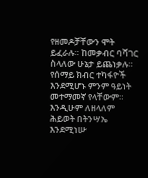የዘመዶቻቸውን ሞት ይፈራሉ። ከመቃብር ባሻገር ስላለው ሁኔታ ይጨነቃሉ። የሰማይ ክብር ተካፋዮች እንደሚሆኑ ምንም ዓይነት መተማመኛ የላቸውም። እንዲሁም ለዘላለም ሕይወት በትንሣኤ እንደሚነሡ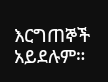እርግጠኞች አይደሉም።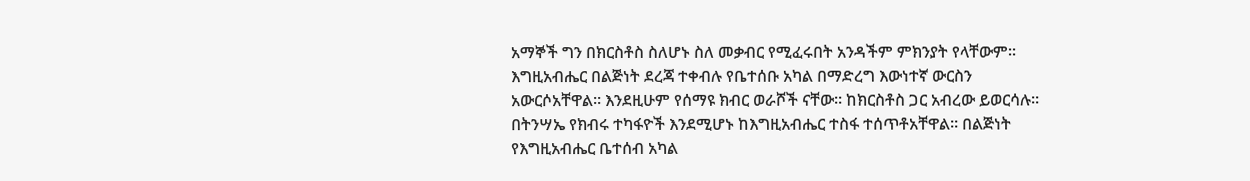አማኞች ግን በክርስቶስ ስለሆኑ ስለ መቃብር የሚፈሩበት አንዳችም ምክንያት የላቸውም። እግዚአብሔር በልጅነት ደረጃ ተቀብሉ የቤተሰቡ አካል በማድረግ እውነተኛ ውርስን አውርሶአቸዋል። እንደዚሁም የሰማዩ ክብር ወራሾች ናቸው። ከክርስቶስ ጋር አብረው ይወርሳሉ። በትንሣኤ የክብሩ ተካፋዮች እንደሚሆኑ ከእግዚአብሔር ተስፋ ተሰጥቶአቸዋል። በልጅነት የእግዚአብሔር ቤተሰብ አካል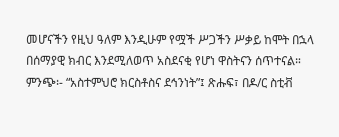መሆናችን የዚህ ዓለም እንዲሁም የሟች ሥጋችን ሥቃይ ከሞት በኋላ በሰማያዊ ክብር እንደሚለወጥ አስደናቂ የሆነ ዋስትናን ሰጥተናል።
ምንጭ፡- “አስተምህሮ ክርስቶስና ደኅንነት”፤ ጽሑፍ፣ በዶ/ር ስቲቭ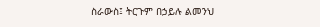ስራውስ፤ ትርጉም በኃይሉ ልመንህ